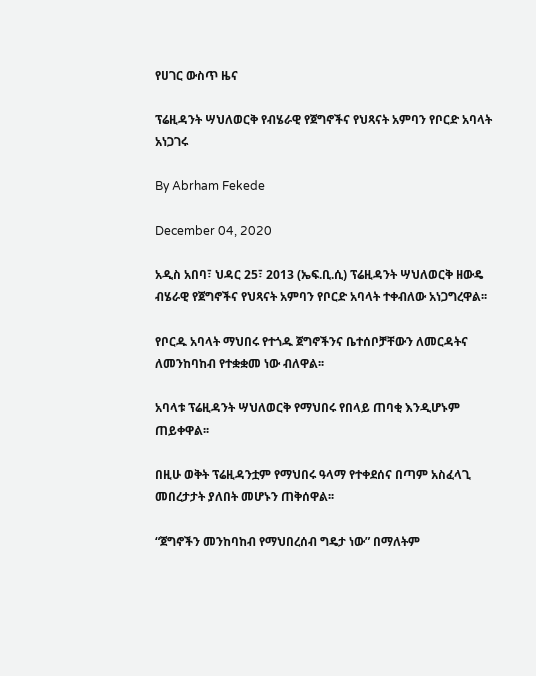የሀገር ውስጥ ዜና

ፕሬዚዳንት ሣህለወርቅ የብሄራዊ የጀግኖችና የህጻናት አምባን የቦርድ አባላት አነጋገሩ

By Abrham Fekede

December 04, 2020

አዲስ አበባ፣ ህዳር 25፣ 2013 (ኤፍ.ቢ.ሲ) ፕሬዚዳንት ሣህለወርቅ ዘውዴ ብሄራዊ የጀግኖችና የህጻናት አምባን የቦርድ አባላት ተቀብለው አነጋግረዋል፡፡

የቦርዱ አባላት ማህበሩ የተጎዱ ጀግኖችንና ቤተሰቦቻቸውን ለመርዳትና ለመንከባከብ የተቋቋመ ነው ብለዋል፡፡

አባላቱ ፕሬዚዳንት ሣህለወርቅ የማህበሩ የበላይ ጠባቂ እንዲሆኑም ጠይቀዋል፡፡

በዚሁ ወቅት ፕሬዚዳንቷም የማህበሩ ዓላማ የተቀደሰና በጣም አስፈላጊ መበረታታት ያለበት መሆኑን ጠቅሰዋል፡፡

“ጀግኖችን መንከባከብ የማህበረሰብ ግዴታ ነው” በማለትም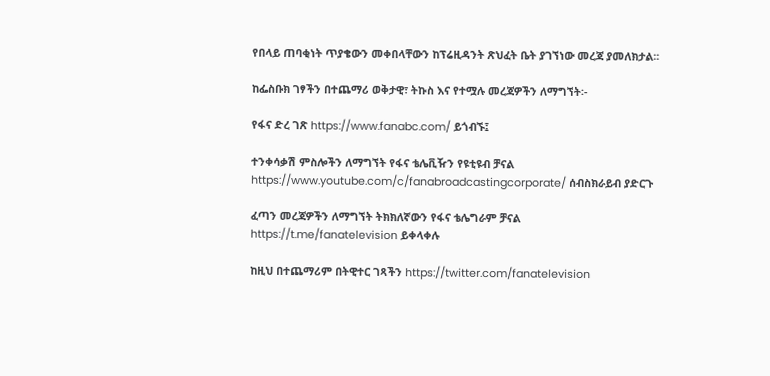የበላይ ጠባቂነት ጥያቄውን መቀበላቸውን ከፕሬዚዳንት ጽህፈት ቤት ያገኘነው መረጃ ያመለክታል፡፡

ከፌስቡክ ገፃችን በተጨማሪ ወቅታዊ፣ ትኩስ እና የተሟሉ መረጃዎችን ለማግኘት፡-

የፋና ድረ ገጽ https://www.fanabc.com/ ይጎብኙ፤

ተንቀሳቃሽ ምስሎችን ለማግኘት የፋና ቴሌቪዥን የዩቲዩብ ቻናል https://www.youtube.com/c/fanabroadcastingcorporate/ ሰብስክራይብ ያድርጉ

ፈጣን መረጃዎችን ለማግኘት ትክክለኛውን የፋና ቴሌግራም ቻናል https://t.me/fanatelevision ይቀላቀሉ

ከዚህ በተጨማሪም በትዊተር ገጻችን https://twitter.com/fanatelevision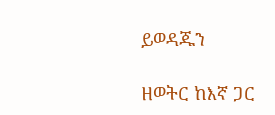ይወዳጁን

ዘወትር ከእኛ ጋር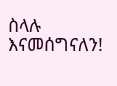ስላሉ እናመሰግናለን!